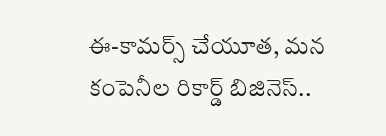ఈ-కామర్స్ చేయూత, మన కంపెనీల రికార్డ్ బిజినెస్..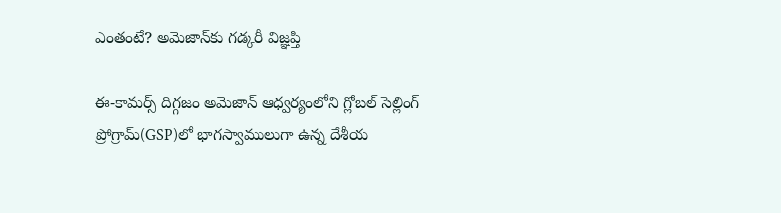ఎంతంటే? అమెజాన్‌కు గడ్కరీ విజ్ఞప్తి

ఈ-కామర్స్ దిగ్గజం అమెజాన్ ఆధ్వర్యంలోని గ్లోబల్ సెల్లింగ్ ప్రోగ్రామ్(GSP)లో భాగస్వాములుగా ఉన్న దేశీయ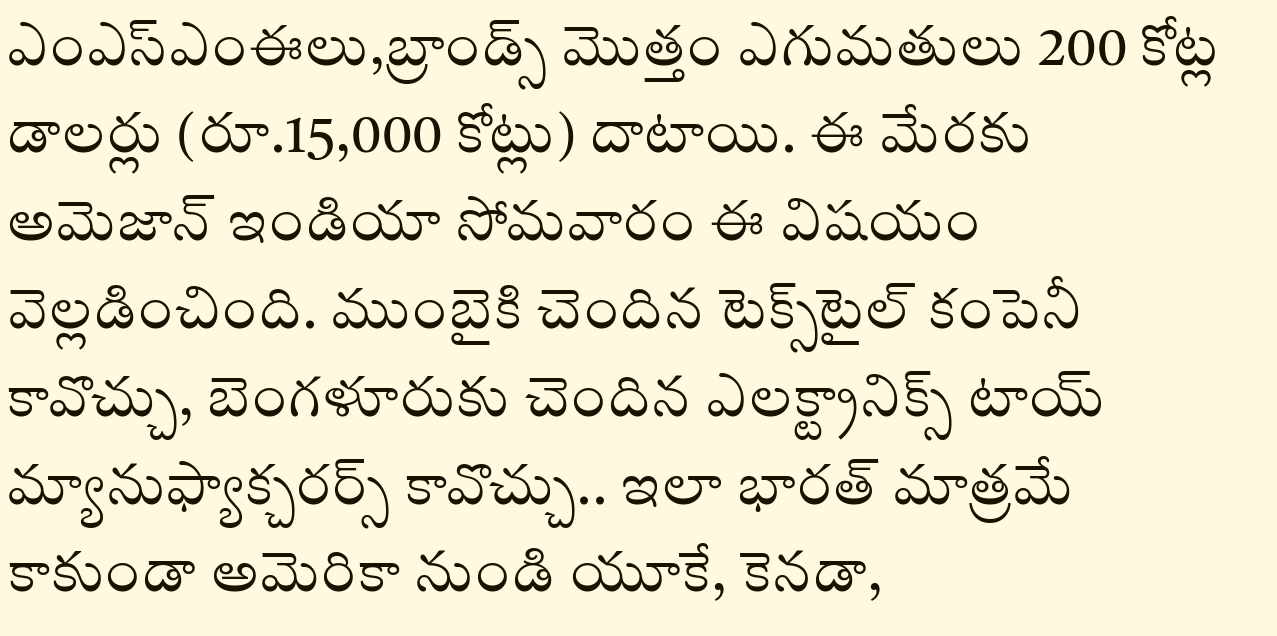ఎంఎస్ఎంఈలు,బ్రాండ్స్ మొత్తం ఎగుమతులు 200 కోట్ల డాలర్లు (రూ.15,000 కోట్లు) దాటాయి. ఈ మేరకు అమెజాన్ ఇండియా సోమవారం ఈ విషయం వెల్లడించింది. ముంబైకి చెందిన టెక్స్‌టైల్ కంపెనీ కావొచ్చు, బెంగళూరుకు చెందిన ఎలక్ట్రానిక్స్ టాయ్ మ్యానుఫ్యాక్చరర్స్ కావొచ్చు.. ఇలా భారత్ మాత్రమే కాకుండా అమెరికా నుండి యూకే, కెనడా,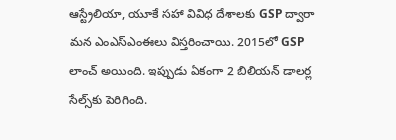ఆస్ట్రేలియా, యూకే సహా వివిధ దేశాలకు GSP ద్వారా మన ఎంఎస్ఎంఈలు విస్తరించాయి. 2015లో GSP లాంచ్ అయింది. ఇప్పుడు ఏకంగా 2 బిలియన్ డాలర్ల సేల్స్‌కు పెరిగింది.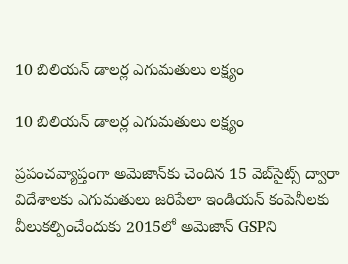10 బిలియన్ డాలర్ల ఎగుమతులు లక్ష్యం

10 బిలియన్ డాలర్ల ఎగుమతులు లక్ష్యం

ప్రపంచవ్యాప్తంగా అమెజాన్‌కు చెందిన 15 వెబ్‌సైట్స్ ద్వారా విదేశాలకు ఎగుమతులు జరిపేలా ఇండియన్ కంపెనీలకు వీలుకల్పించేందుకు 2015లో అమెజాన్ GSPని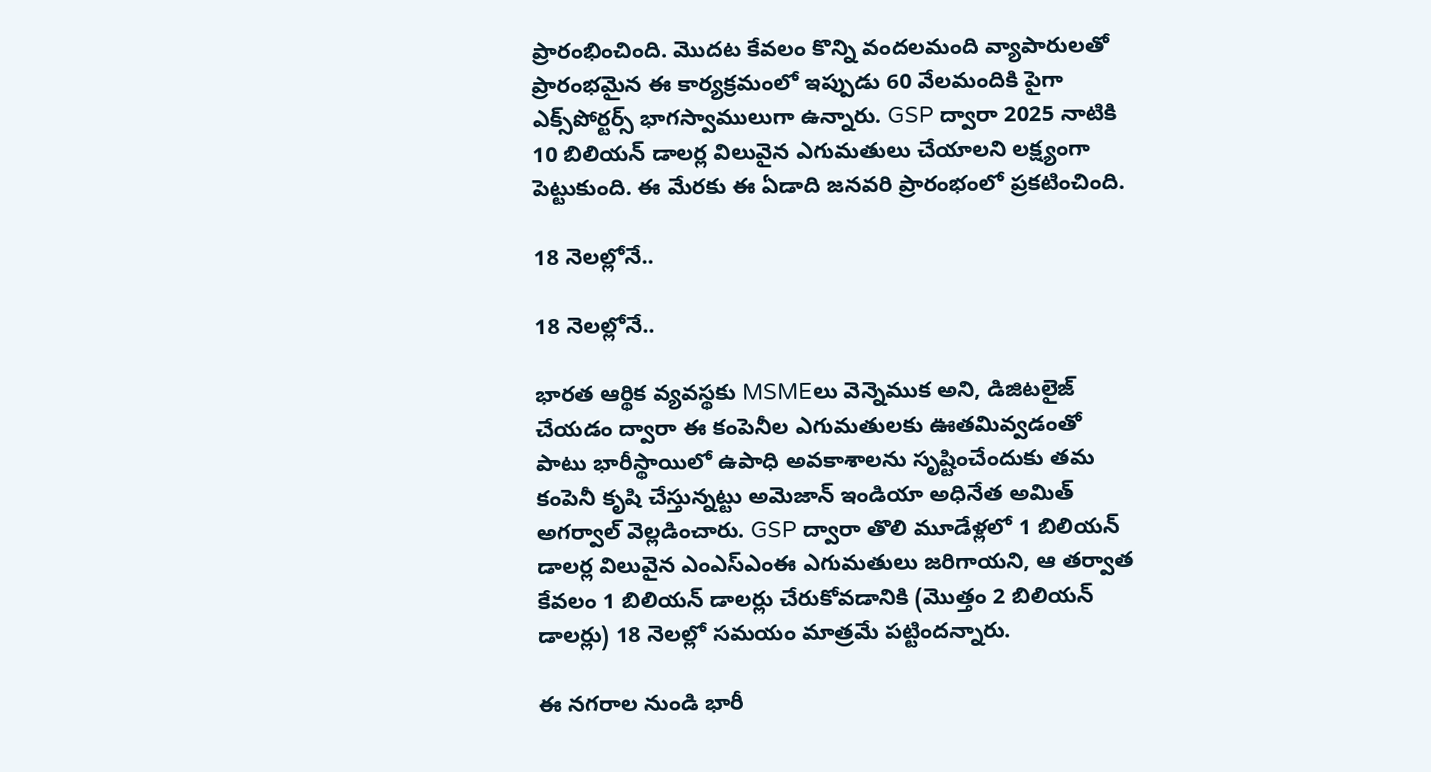ప్రారంభించింది. మొదట కేవలం కొన్ని వందలమంది వ్యాపారులతో ప్రారంభమైన ఈ కార్యక్రమంలో ఇప్పుడు 60 వేలమందికి పైగా ఎక్స్‌పోర్టర్స్ భాగస్వాములుగా ఉన్నారు. GSP ద్వారా 2025 నాటికి 10 బిలియన్ డాలర్ల విలువైన ఎగుమతులు చేయాలని లక్ష్యంగా పెట్టుకుంది. ఈ మేరకు ఈ ఏడాది జనవరి ప్రారంభంలో ప్రకటించింది.

18 నెలల్లోనే..

18 నెలల్లోనే..

భారత ఆర్థిక వ్యవస్థకు MSMEలు వెన్నెముక అని, డిజిటలైజ్ చేయడం ద్వారా ఈ కంపెనీల ఎగుమతులకు ఊతమివ్వడంతో పాటు భారీస్థాయిలో ఉపాధి అవకాశాలను సృష్టించేందుకు తమ కంపెనీ కృషి చేస్తున్నట్టు అమెజాన్ ఇండియా అధినేత అమిత్ అగర్వాల్ వెల్లడించారు. GSP ద్వారా తొలి మూడేళ్లలో 1 బిలియన్ డాలర్ల విలువైన ఎంఎస్ఎంఈ ఎగుమతులు జరిగాయని, ఆ తర్వాత కేవలం 1 బిలియన్ డాలర్లు చేరుకోవడానికి (మొత్తం 2 బిలియన్ డాలర్లు) 18 నెలల్లో సమయం మాత్రమే పట్టిందన్నారు.

ఈ నగరాల నుండి భారీ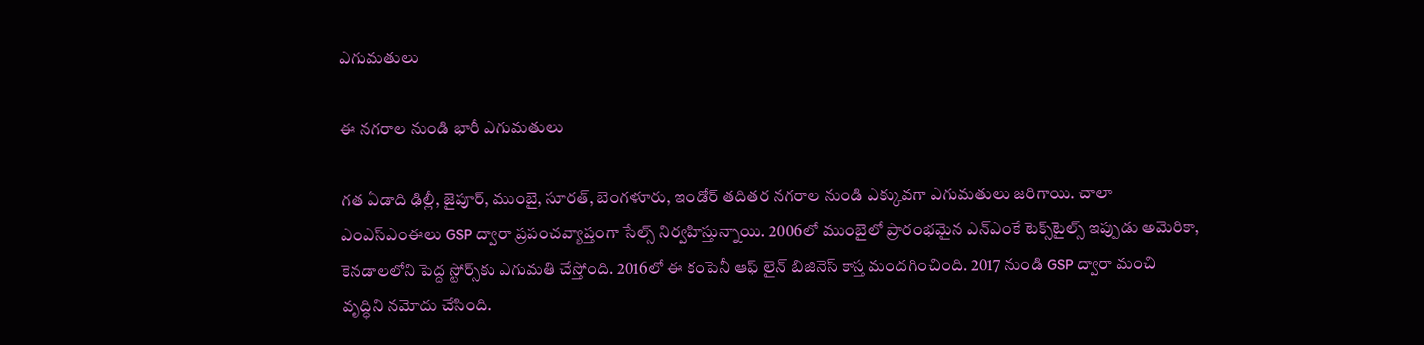ఎగుమతులు

ఈ నగరాల నుండి భారీ ఎగుమతులు

గత ఏడాది ఢిల్లీ, జైపూర్, ముంబై, సూరత్, బెంగళూరు, ఇండోర్ తదితర నగరాల నుండి ఎక్కువగా ఎగుమతులు జరిగాయి. చాలా ఎంఎస్ఎంఈలు GSP ద్వారా ప్రపంచవ్యాప్తంగా సేల్స్ నిర్వహిస్తున్నాయి. 2006లో ముంబైలో ప్రారంభమైన ఎన్ఎంకే టెక్స్‌టైల్స్ ఇప్పుడు అమెరికా, కెనడాలలోని పెద్ద స్టోర్స్‌కు ఎగుమతి చేస్తోంది. 2016లో ఈ కంపెనీ ఆఫ్ లైన్ బిజినెస్ కాస్త మందగించింది. 2017 నుండి GSP ద్వారా మంచి వృద్ధిని నమోదు చేసింది.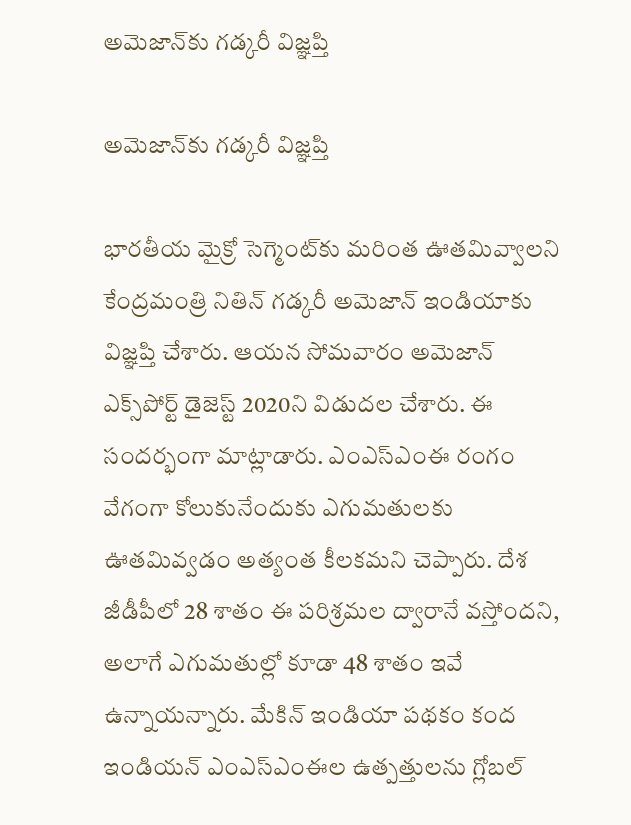అమెజాన్‌కు గడ్కరీ విజ్ఞప్తి

అమెజాన్‌కు గడ్కరీ విజ్ఞప్తి

భారతీయ మైక్రో సెగ్మెంట్‌కు మరింత ఊతమివ్వాలని కేంద్రమంత్రి నితిన్ గడ్కరీ అమెజాన్ ఇండియాకు విజ్ఞప్తి చేశారు. ఆయన సోమవారం అమెజాన్ ఎక్స్‌పోర్ట్ డైజెస్ట్ 2020ని విడుదల చేశారు. ఈ సందర్భంగా మాట్లాడారు. ఎంఎస్ఎంఈ రంగం వేగంగా కోలుకునేందుకు ఎగుమతులకు ఊతమివ్వడం అత్యంత కీలకమని చెప్పారు. దేశ జీడీపీలో 28 శాతం ఈ పరిశ్రమల ద్వారానే వస్తోందని, అలాగే ఎగుమతుల్లో కూడా 48 శాతం ఇవే ఉన్నాయన్నారు. మేకిన్ ఇండియా పథకం కంద ఇండియన్ ఎంఎస్ఎంఈల ఉత్పత్తులను గ్లోబల్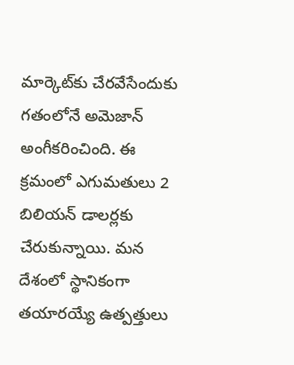మార్కెట్‌కు చేరవేసేందుకు గతంలోనే అమెజాన్ అంగీకరించింది. ఈ క్రమంలో ఎగుమతులు 2 బిలియన్ డాలర్లకు చేరుకున్నాయి. మన దేశంలో స్థానికంగా తయారయ్యే ఉత్పత్తులు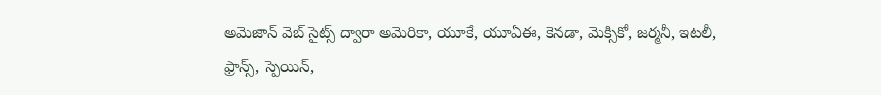అమెజాన్ వెబ్ సైట్స్ ద్వారా అమెరికా, యూకే, యూఏఈ, కెనడా, మెక్సికో, జర్మనీ, ఇటలీ, ఫ్రాన్స్, స్పెయిన్,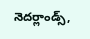నెదర్లాండ్స్,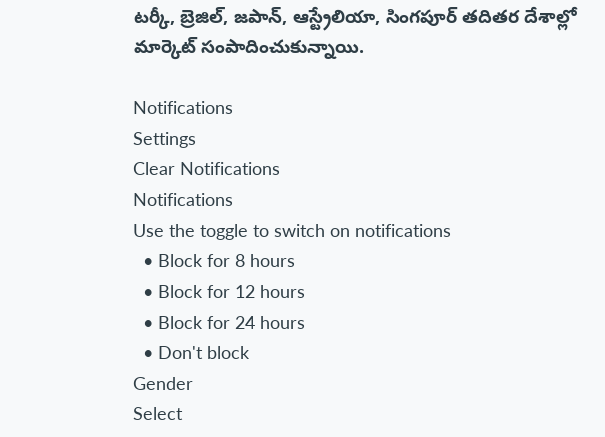టర్కీ, బ్రెజిల్, జపాన్, ఆస్ట్రేలియా, సింగపూర్ తదితర దేశాల్లో మార్కెట్ సంపాదించుకున్నాయి.

Notifications
Settings
Clear Notifications
Notifications
Use the toggle to switch on notifications
  • Block for 8 hours
  • Block for 12 hours
  • Block for 24 hours
  • Don't block
Gender
Select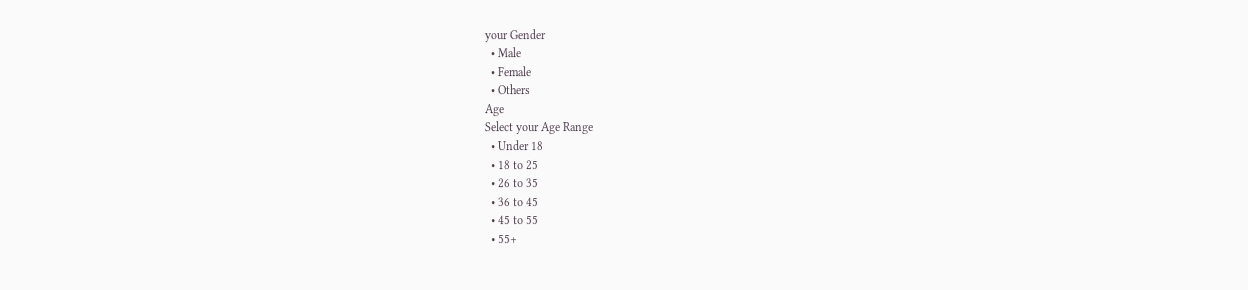your Gender
  • Male
  • Female
  • Others
Age
Select your Age Range
  • Under 18
  • 18 to 25
  • 26 to 35
  • 36 to 45
  • 45 to 55
  • 55+